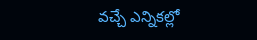వచ్చే ఎన్నికల్లో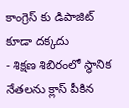కాంగ్రెస్ కు డిపాజిట్ కూడా దక్కదు
- శిక్షణ శిబిరంలో స్థానిక నేతలను క్లాస్ పీకిన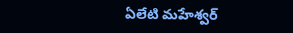ఏలేటి మహేశ్వర్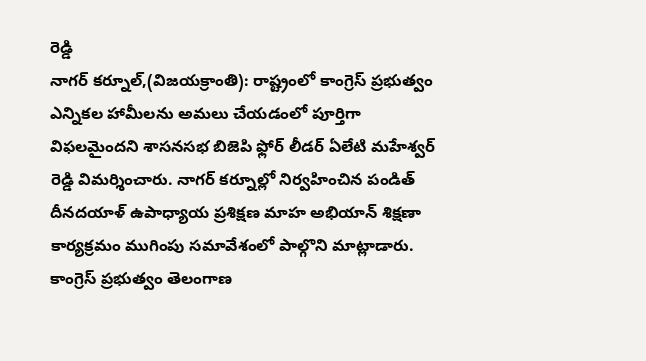రెడ్డి
నాగర్ కర్నూల్,(విజయక్రాంతి): రాష్ట్రంలో కాంగ్రెస్ ప్రభుత్వం ఎన్నికల హామీలను అమలు చేయడంలో పూర్తిగా విఫలమైందని శాసనసభ బిజెపి ఫ్లోర్ లీడర్ ఏలేటి మహేశ్వర్ రెడ్డి విమర్శించారు. నాగర్ కర్నూల్లో నిర్వహించిన పండిత్ దీనదయాళ్ ఉపాధ్యాయ ప్రశిక్షణ మాహ అభియాన్ శిక్షణా కార్యక్రమం ముగింపు సమావేశంలో పాల్గొని మాట్లాడారు. కాంగ్రెస్ ప్రభుత్వం తెలంగాణ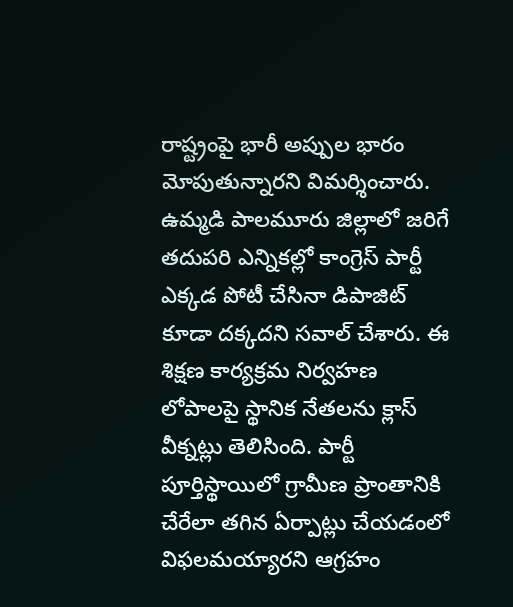రాష్ట్రంపై భారీ అప్పుల భారం మోపుతున్నారని విమర్శించారు.
ఉమ్మడి పాలమూరు జిల్లాలో జరిగే తదుపరి ఎన్నికల్లో కాంగ్రెస్ పార్టీ ఎక్కడ పోటీ చేసినా డిపాజిట్ కూడా దక్కదని సవాల్ చేశారు. ఈ శిక్షణ కార్యక్రమ నిర్వహణ లోపాలపై స్థానిక నేతలను క్లాస్ వీక్నట్లు తెలిసింది. పార్టీ పూర్తిస్థాయిలో గ్రామీణ ప్రాంతానికి చేరేలా తగిన ఏర్పాట్లు చేయడంలో విఫలమయ్యారని ఆగ్రహం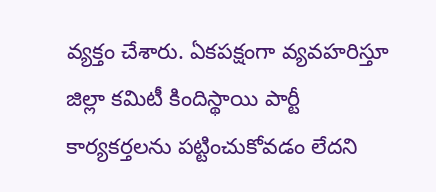వ్యక్తం చేశారు. ఏకపక్షంగా వ్యవహరిస్తూ జిల్లా కమిటీ కిందిస్థాయి పార్టీ కార్యకర్తలను పట్టించుకోవడం లేదని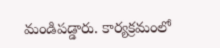మండిపడ్డారు. కార్యక్రమంలో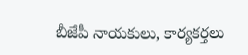బీజేపీ నాయకులు, కార్యకర్తలు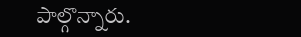పాల్గొన్నారు.